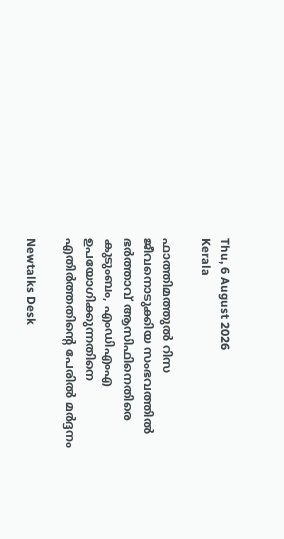Thu, 6 August 2026
Kerala

ഫാത്തിമത്തുല്‍ റിസ ജീവനൊടുക്കിയ സംഭവത്തില്‍ ഭർത്താവ് ആസിഫിനെതിരെ കുടുംബം, എംഡിഎംഎ ഉപയോഗിക്കുന്നതിനെ എതിർത്തതിന്റെ പേരില്‍ മർദ്ദനം

Newtalks Desk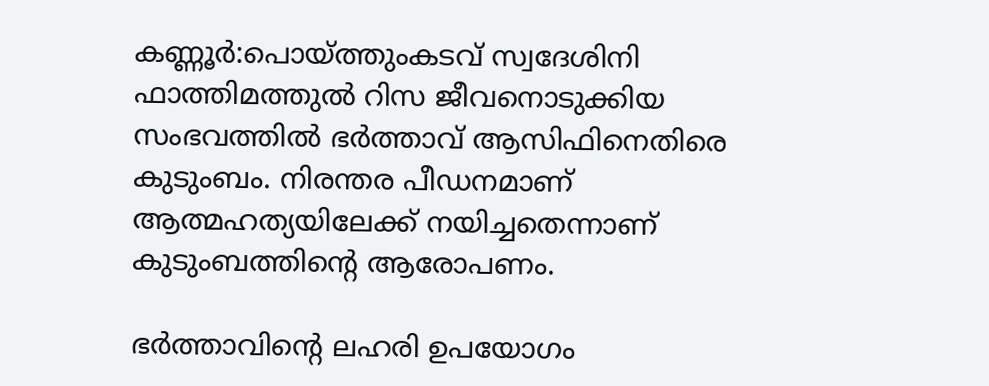കണ്ണൂർ:പൊയ്‌ത്തുംകടവ് സ്വദേശിനി ഫാത്തിമത്തുല്‍ റിസ ജീവനൊടുക്കിയ സംഭവത്തില്‍ ഭർത്താവ് ആസിഫിനെതിരെ കുടുംബം. നിരന്തര പീഡനമാണ് ആത്മഹത്യയിലേക്ക് നയിച്ചതെന്നാണ് കുടുംബത്തിന്റെ ആരോപണം.

ഭർത്താവിന്റെ ലഹരി ഉപയോഗം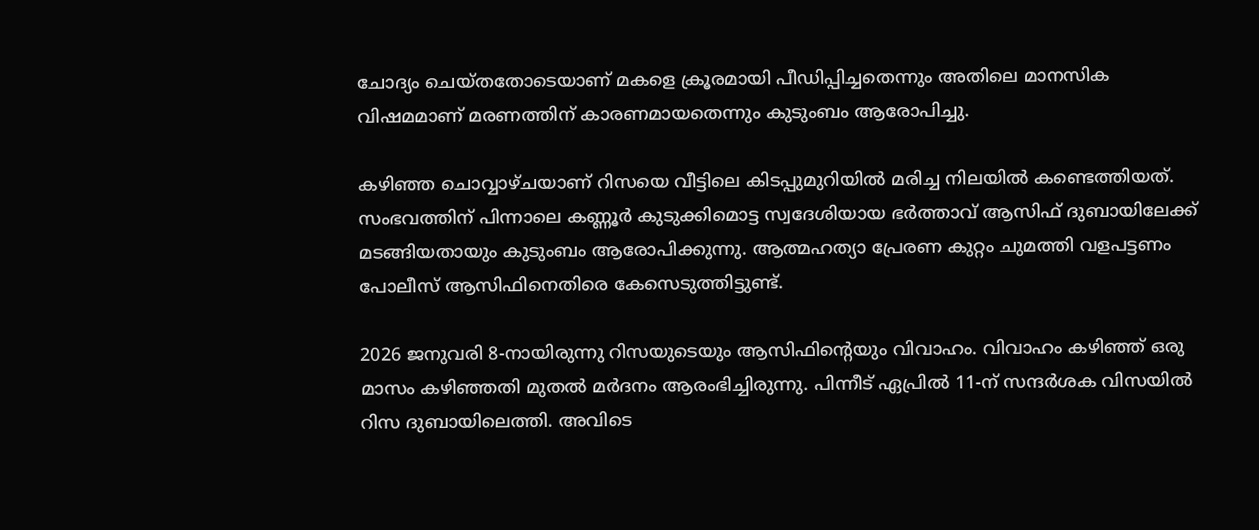ചോദ്യം ചെയ്തതോടെയാണ് മകളെ ക്രൂരമായി പീഡിപ്പിച്ചതെന്നും അതിലെ മാനസിക വിഷമമാണ് മരണത്തിന് കാരണമായതെന്നും കുടുംബം ആരോപിച്ചു.

കഴിഞ്ഞ ചൊവ്വാഴ്ചയാണ് റിസയെ വീട്ടിലെ കിടപ്പുമുറിയില്‍ മരിച്ച നിലയില്‍ കണ്ടെത്തിയത്. സംഭവത്തിന് പിന്നാലെ കണ്ണൂർ കുടുക്കിമൊട്ട സ്വദേശിയായ ഭർത്താവ് ആസിഫ് ദുബായിലേക്ക് മടങ്ങിയതായും കുടുംബം ആരോപിക്കുന്നു. ആത്മഹത്യാ പ്രേരണ കുറ്റം ചുമത്തി വളപട്ടണം പോലീസ് ആസിഫിനെതിരെ കേസെടുത്തിട്ടുണ്ട്.

2026 ജനുവരി 8-നായിരുന്നു റിസയുടെയും ആസിഫിന്റെയും വിവാഹം. വിവാഹം കഴിഞ്ഞ് ഒരു മാസം കഴിഞ്ഞതി മുതല്‍ മർദനം ആരംഭിച്ചിരുന്നു. പിന്നീട് ഏപ്രില്‍ 11-ന് സന്ദർശക വിസയില്‍ റിസ ദുബായിലെത്തി. അവിടെ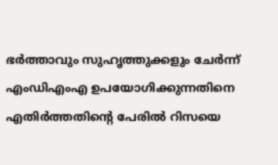ഭർത്താവും സുഹൃത്തുക്കളും ചേർന്ന് എംഡിഎംഎ ഉപയോഗിക്കുന്നതിനെ എതിർത്തതിന്റെ പേരില്‍ റിസയെ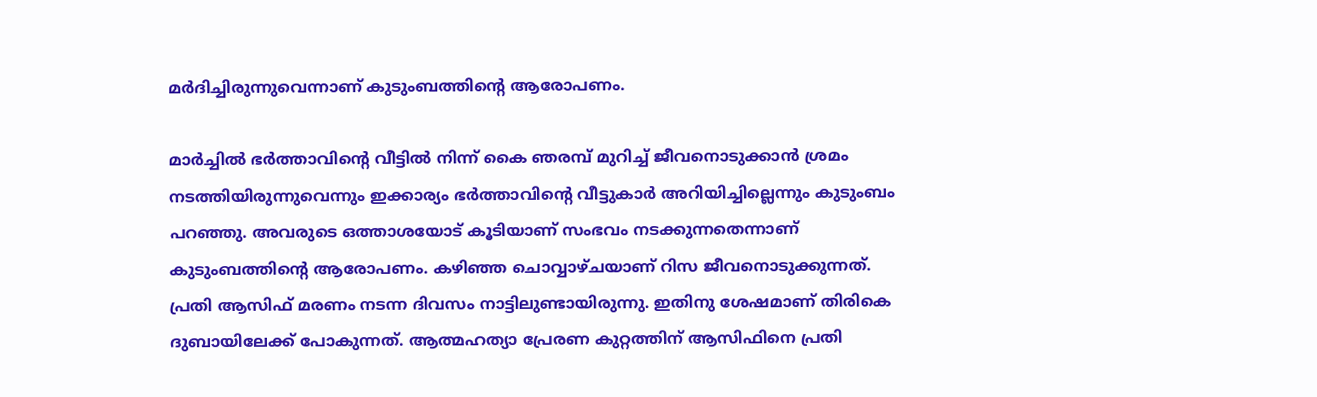മർദിച്ചിരുന്നുവെന്നാണ് കുടുംബത്തിന്റെ ആരോപണം.

മാര്‍ച്ചില്‍ ഭർത്താവിന്റെ വീട്ടിൽ നിന്ന് കൈ ഞരമ്പ് മുറിച്ച് ജീവനൊടുക്കാന്‍ ശ്രമം നടത്തിയിരുന്നുവെന്നും ഇക്കാര്യം ഭർത്താവിന്റെ വീട്ടുകാര്‍ അറിയിച്ചില്ലെന്നും കുടുംബം പറഞ്ഞു. അവരുടെ ഒത്താശയോട് കൂടിയാണ് സംഭവം നടക്കുന്നതെന്നാണ് കുടുംബത്തിന്‍റെ ആരോപണം. കഴിഞ്ഞ ചൊവ്വാഴ്ചയാണ് റിസ ജീവനൊടുക്കുന്നത്. പ്രതി ആസിഫ് മരണം നടന്ന ദിവസം നാട്ടിലുണ്ടായിരുന്നു. ഇതിനു ശേഷമാണ് തിരികെ ദുബായിലേക്ക് പോകുന്നത്. ആത്മഹത്യാ പ്രേരണ കുറ്റത്തിന് ആസിഫിനെ പ്രതി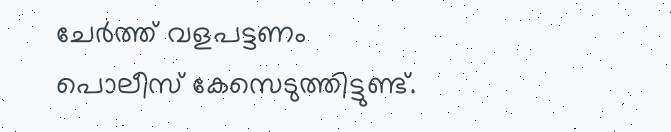ചേർത്ത് വളപട്ടണം പൊലീസ് കേസെടുത്തിട്ടുണ്ട്.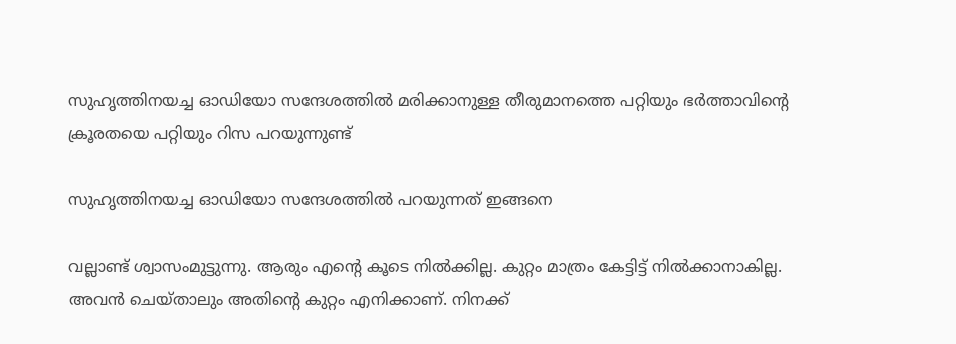സുഹൃത്തിനയച്ച ഓഡിയോ സന്ദേശത്തില്‍ മരിക്കാനുള്ള തീരുമാനത്തെ പറ്റിയും ഭര്‍ത്താവിന്‍റെ ക്രൂരതയെ പറ്റിയും റിസ പറയുന്നുണ്ട്

സുഹൃത്തിനയച്ച ഓഡിയോ സന്ദേശത്തില്‍ പറയുന്നത് ഇങ്ങനെ

വല്ലാണ്ട് ശ്വാസംമുട്ടുന്നു. ആരും എന്‍റെ കൂടെ നില്‍ക്കില്ല. കുറ്റം മാത്രം കേട്ടിട്ട് നില്‍ക്കാനാകില്ല. അവൻ ചെയ്താലും അതിന്റെ കുറ്റം എനിക്കാണ്. നിനക്ക്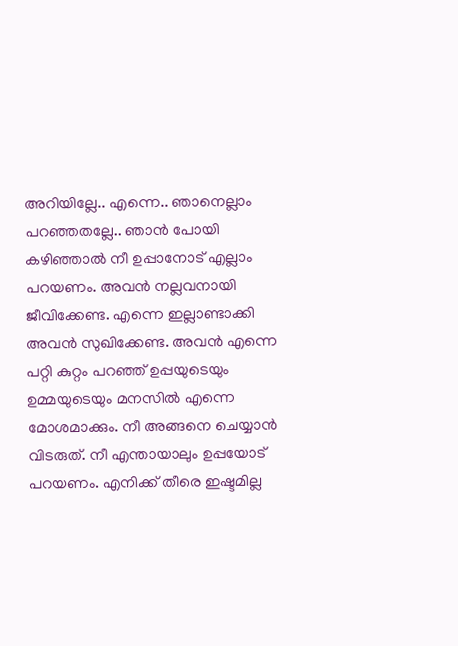അറിയില്ലേ.. എന്നെ.. ഞാനെല്ലാം പറഞ്ഞതല്ലേ.. ഞാന്‍ പോയി കഴിഞ്ഞാല്‍ നീ ഉപ്പാനോട് എല്ലാം പറയണം. അവന്‍ നല്ലവനായി ജീവിക്കേണ്ട. എന്നെ ഇല്ലാണ്ടാക്കി അവന്‍ സുഖിക്കേണ്ട. അവന്‍ എന്നെ പറ്റി കുറ്റം പറഞ്ഞ് ഉപ്പയുടെയും ഉമ്മയുടെയും മനസില്‍ എന്നെ മോശമാക്കും. നീ അങ്ങനെ ചെയ്യാന്‍ വിടരുത്. നീ എന്തായാലും ഉപ്പയോട് പറയണം. എനിക്ക് തീരെ ഇഷ്ടമില്ല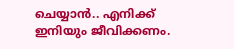ചെയ്യാന്‍.. എനിക്ക് ഇനിയും ജീവിക്കണം.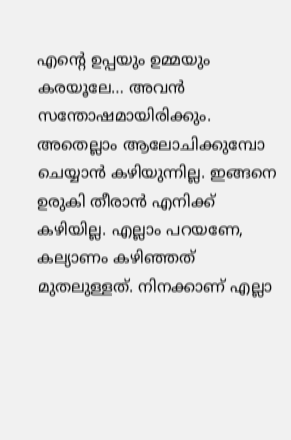എന്‍റെ ഉപ്പയും ഉമ്മയും കരയൂലേ… അവന്‍ സന്തോഷമായിരിക്കും. അതെല്ലാം ആലോചിക്കുമ്പോ ചെയ്യാന്‍ കഴിയുന്നില്ല. ഇങ്ങനെ ഉരുകി തീരാന്‍ എനിക്ക് കഴിയില്ല. എല്ലാം പറയണേ, കല്യാണം കഴിഞ്ഞത് മുതലുള്ളത്. നിനക്കാണ് എല്ലാ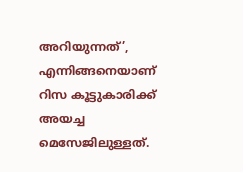അറിയുന്നത്’, എന്നിങ്ങനെയാണ് റിസ കൂട്ടുകാരിക്ക് അയച്ച മെസേജിലുള്ളത്.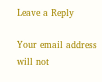Leave a Reply

Your email address will not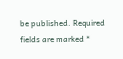be published. Required fields are marked *